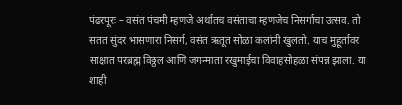पंढरपूरः – वसंत पंचमी म्हणजे अर्थातच वसंताचा म्हणजेच निसर्गाचा उत्सव. तो सतत सुंदर भासणारा निसर्ग, वसंत ऋतूत सोळा कलांनी खुलतो. याच मुहूर्तावर साक्षात परब्रह्म विठ्ठल आणि जगन्माता रखुमाईचा विवाहसोहळा संपन्न झाला. या शाही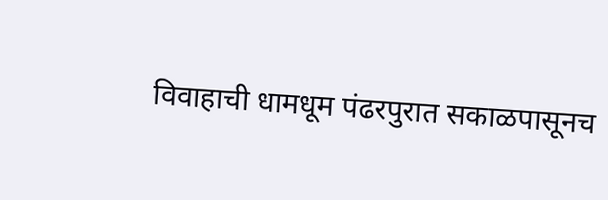विवाहाची धामधूम पंढरपुरात सकाळपासूनच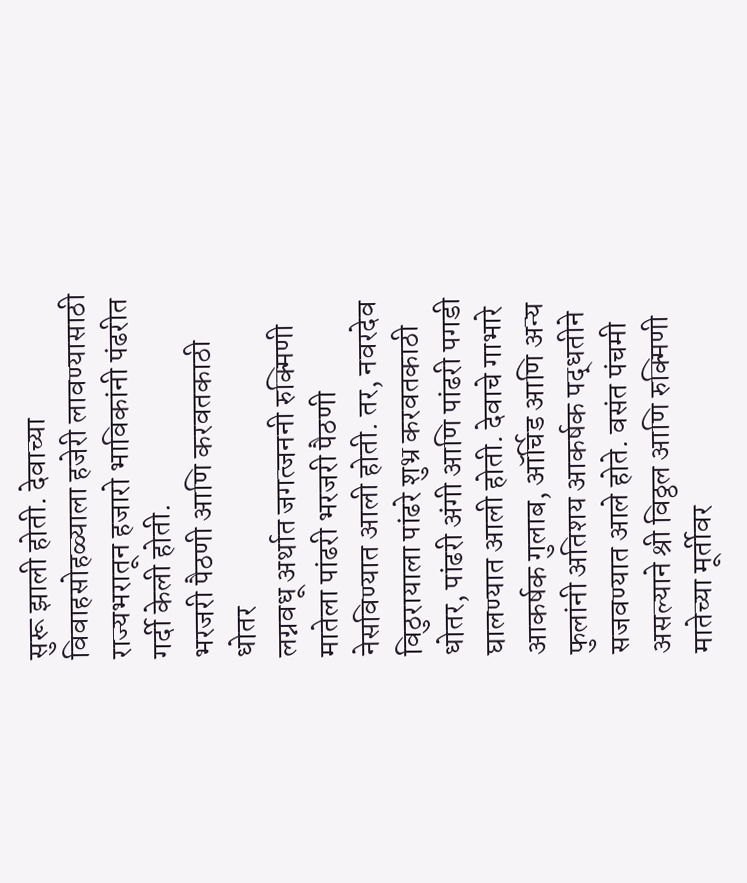सुरू झाली होती. देवाच्या विवाहसोहळ्याला हजेरी लावण्यासाठी राज्यभरातून हजारो भाविकांनी पंढरीत गर्दी केली होती.
भरजरी पैठणी आणि करवतकाठी धोतर
लग्नवधू अर्थात जगत्जननी रुक्मिणी मातेला पांढरी भरजरी पैठणी नेसविण्यात आली होती. तर, नवरदेव विठुरायाला पांढरे शुभ्र करवतकाठी धोतर, पांढरी अंगी आणि पांढरी पगडी घालण्यात आली होती. देवाचे गाभारे आकर्षक गुलाब, ऑर्चिड आणि अन्य फुलांनी अतिशय आकर्षक पद्धतीने सजवण्यात आले होते. वसंत पंचमी असल्याने श्री विठ्ठल आणि रुक्मिणी मातेच्या मूर्तीवर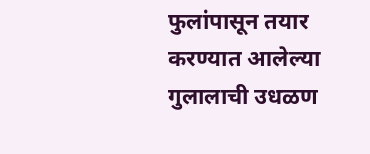फुलांपासून तयार करण्यात आलेल्या गुलालाची उधळण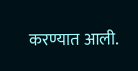करण्यात आली.